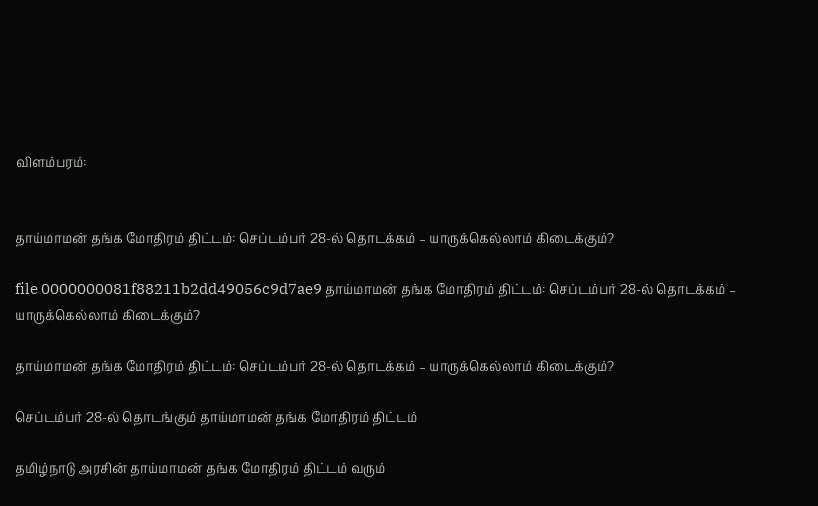விளம்பரம்:


தாய்மாமன் தங்க மோதிரம் திட்டம்: செப்டம்பர் 28-ல் தொடக்கம் – யாருக்கெல்லாம் கிடைக்கும்?

file 0000000081f88211b2dd49056c9d7ae9 தாய்மாமன் தங்க மோதிரம் திட்டம்: செப்டம்பர் 28-ல் தொடக்கம் – யாருக்கெல்லாம் கிடைக்கும்?

தாய்மாமன் தங்க மோதிரம் திட்டம்: செப்டம்பர் 28-ல் தொடக்கம் – யாருக்கெல்லாம் கிடைக்கும்?

செப்டம்பர் 28-ல் தொடங்கும் தாய்மாமன் தங்க மோதிரம் திட்டம்

தமிழ்நாடு அரசின் தாய்மாமன் தங்க மோதிரம் திட்டம் வரும்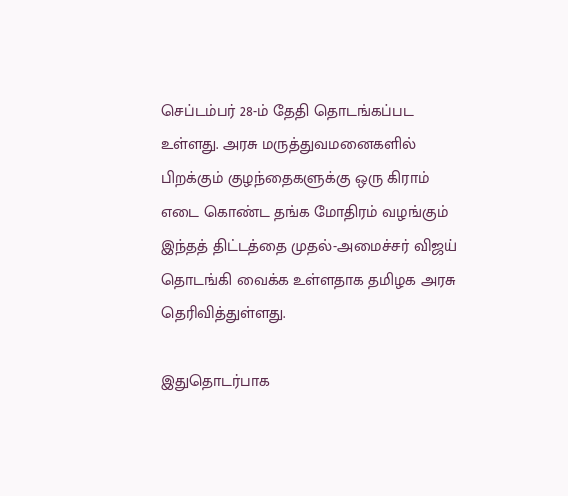செப்டம்பர் 28-ம் தேதி தொடங்கப்பட உள்ளது. அரசு மருத்துவமனைகளில் பிறக்கும் குழந்தைகளுக்கு ஒரு கிராம் எடை கொண்ட தங்க மோதிரம் வழங்கும் இந்தத் திட்டத்தை முதல்-அமைச்சர் விஜய் தொடங்கி வைக்க உள்ளதாக தமிழக அரசு தெரிவித்துள்ளது.

இதுதொடர்பாக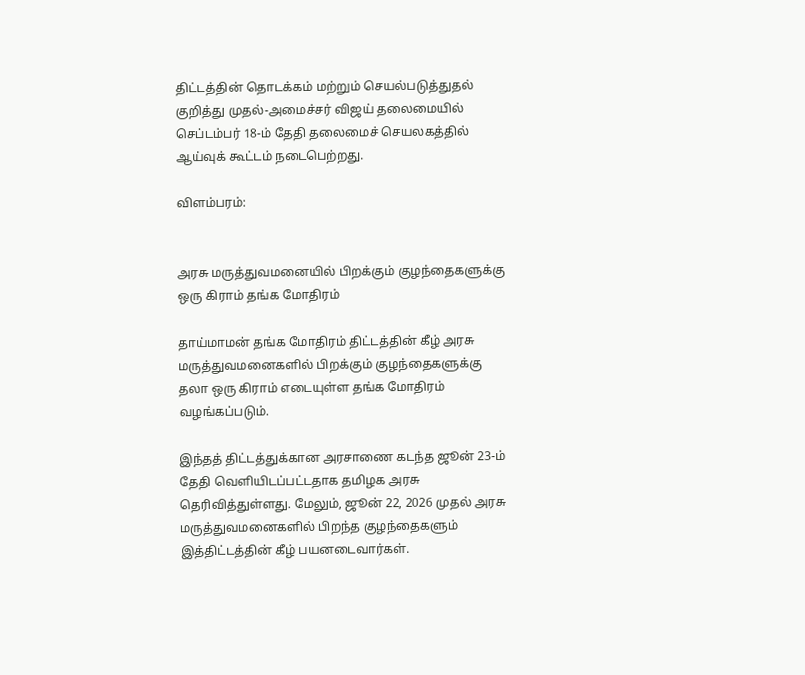திட்டத்தின் தொடக்கம் மற்றும் செயல்படுத்துதல் குறித்து முதல்-அமைச்சர் விஜய் தலைமையில் செப்டம்பர் 18-ம் தேதி தலைமைச் செயலகத்தில் ஆய்வுக் கூட்டம் நடைபெற்றது.

விளம்பரம்:


அரசு மருத்துவமனையில் பிறக்கும் குழந்தைகளுக்கு ஒரு கிராம் தங்க மோதிரம்

தாய்மாமன் தங்க மோதிரம் திட்டத்தின் கீழ் அரசு மருத்துவமனைகளில் பிறக்கும் குழந்தைகளுக்கு தலா ஒரு கிராம் எடையுள்ள தங்க மோதிரம் வழங்கப்படும்.

இந்தத் திட்டத்துக்கான அரசாணை கடந்த ஜூன் 23-ம் தேதி வெளியிடப்பட்டதாக தமிழக அரசு தெரிவித்துள்ளது. மேலும், ஜூன் 22, 2026 முதல் அரசு மருத்துவமனைகளில் பிறந்த குழந்தைகளும் இத்திட்டத்தின் கீழ் பயனடைவார்கள்.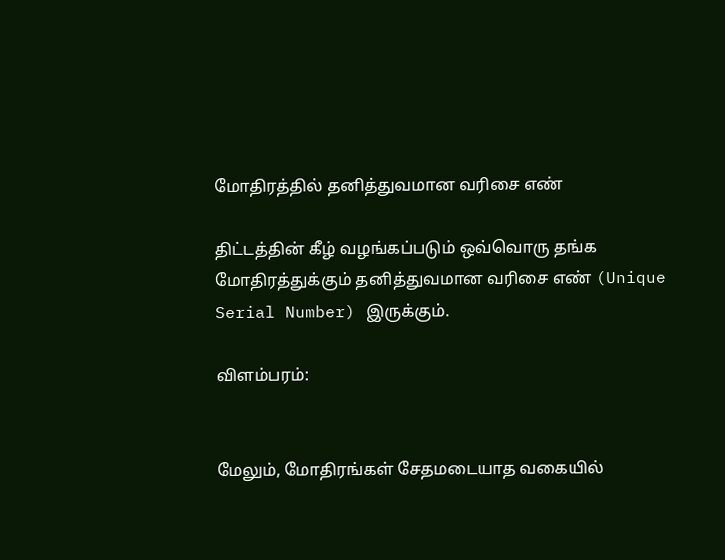மோதிரத்தில் தனித்துவமான வரிசை எண்

திட்டத்தின் கீழ் வழங்கப்படும் ஒவ்வொரு தங்க மோதிரத்துக்கும் தனித்துவமான வரிசை எண் (Unique Serial Number) இருக்கும்.

விளம்பரம்:


மேலும், மோதிரங்கள் சேதமடையாத வகையில்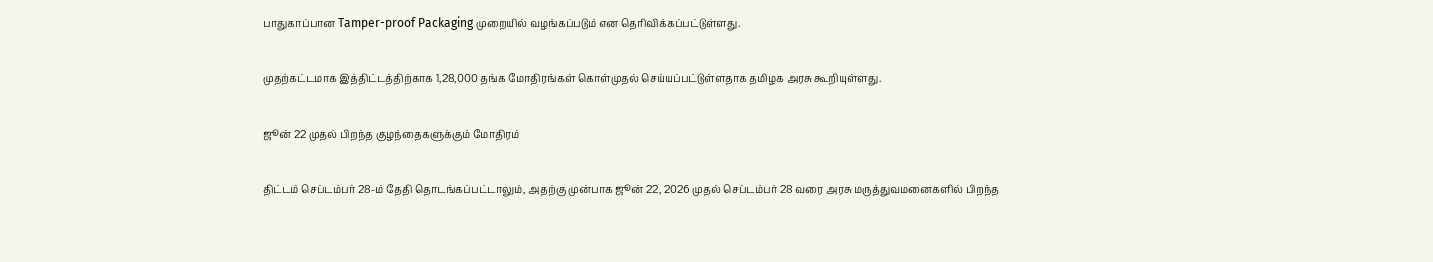பாதுகாப்பான Tamper-proof Packaging முறையில் வழங்கப்படும் என தெரிவிக்கப்பட்டுள்ளது.

முதற்கட்டமாக இத்திட்டத்திற்காக 1,28,000 தங்க மோதிரங்கள் கொள்முதல் செய்யப்பட்டுள்ளதாக தமிழக அரசு கூறியுள்ளது.

ஜூன் 22 முதல் பிறந்த குழந்தைகளுக்கும் மோதிரம்

திட்டம் செப்டம்பர் 28-ம் தேதி தொடங்கப்பட்டாலும், அதற்கு முன்பாக ஜூன் 22, 2026 முதல் செப்டம்பர் 28 வரை அரசு மருத்துவமனைகளில் பிறந்த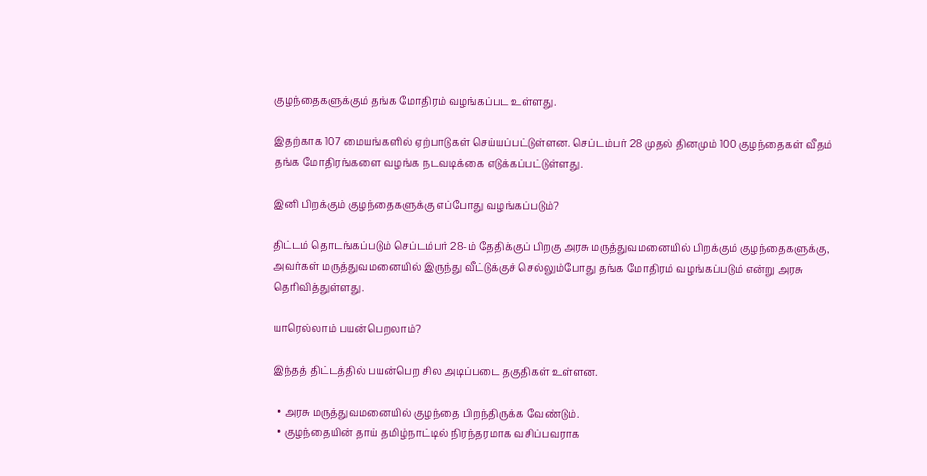குழந்தைகளுக்கும் தங்க மோதிரம் வழங்கப்பட உள்ளது.

இதற்காக 107 மையங்களில் ஏற்பாடுகள் செய்யப்பட்டுள்ளன. செப்டம்பர் 28 முதல் தினமும் 100 குழந்தைகள் வீதம் தங்க மோதிரங்களை வழங்க நடவடிக்கை எடுக்கப்பட்டுள்ளது.

இனி பிறக்கும் குழந்தைகளுக்கு எப்போது வழங்கப்படும்?

திட்டம் தொடங்கப்படும் செப்டம்பர் 28-ம் தேதிக்குப் பிறகு அரசு மருத்துவமனையில் பிறக்கும் குழந்தைகளுக்கு, அவர்கள் மருத்துவமனையில் இருந்து வீட்டுக்குச் செல்லும்போது தங்க மோதிரம் வழங்கப்படும் என்று அரசு தெரிவித்துள்ளது.

யாரெல்லாம் பயன்பெறலாம்?

இந்தத் திட்டத்தில் பயன்பெற சில அடிப்படை தகுதிகள் உள்ளன.

  • அரசு மருத்துவமனையில் குழந்தை பிறந்திருக்க வேண்டும்.
  • குழந்தையின் தாய் தமிழ்நாட்டில் நிரந்தரமாக வசிப்பவராக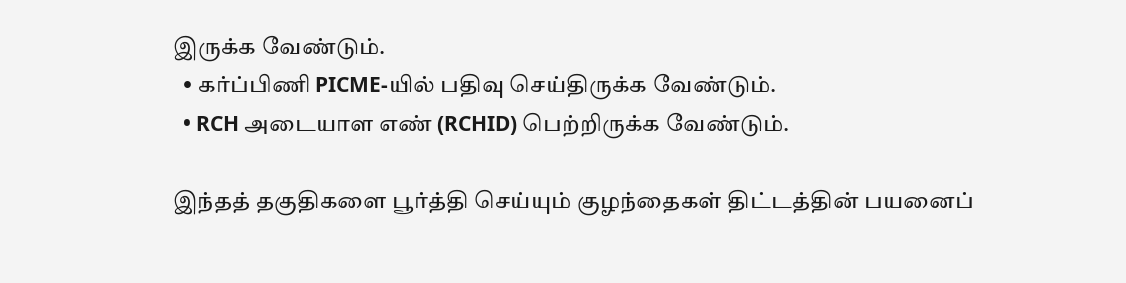இருக்க வேண்டும்.
  • கர்ப்பிணி PICME-யில் பதிவு செய்திருக்க வேண்டும்.
  • RCH அடையாள எண் (RCHID) பெற்றிருக்க வேண்டும்.

இந்தத் தகுதிகளை பூர்த்தி செய்யும் குழந்தைகள் திட்டத்தின் பயனைப்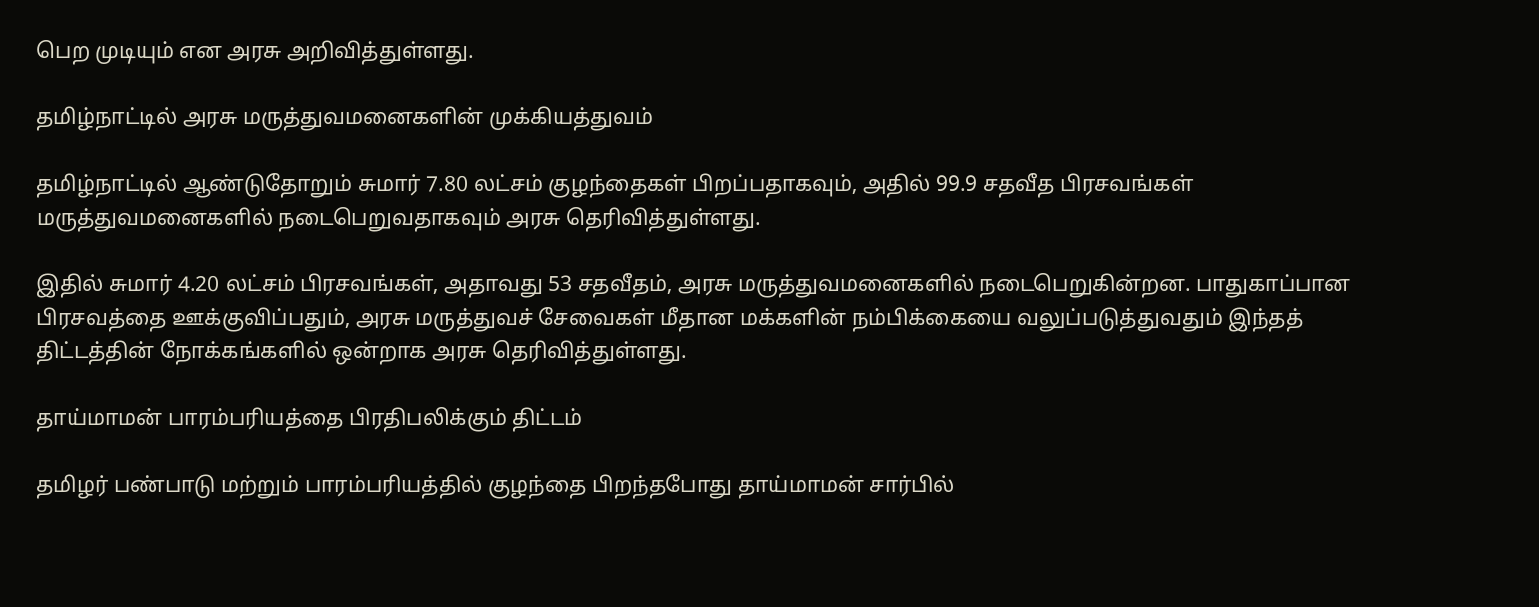பெற முடியும் என அரசு அறிவித்துள்ளது.

தமிழ்நாட்டில் அரசு மருத்துவமனைகளின் முக்கியத்துவம்

தமிழ்நாட்டில் ஆண்டுதோறும் சுமார் 7.80 லட்சம் குழந்தைகள் பிறப்பதாகவும், அதில் 99.9 சதவீத பிரசவங்கள் மருத்துவமனைகளில் நடைபெறுவதாகவும் அரசு தெரிவித்துள்ளது.

இதில் சுமார் 4.20 லட்சம் பிரசவங்கள், அதாவது 53 சதவீதம், அரசு மருத்துவமனைகளில் நடைபெறுகின்றன. பாதுகாப்பான பிரசவத்தை ஊக்குவிப்பதும், அரசு மருத்துவச் சேவைகள் மீதான மக்களின் நம்பிக்கையை வலுப்படுத்துவதும் இந்தத் திட்டத்தின் நோக்கங்களில் ஒன்றாக அரசு தெரிவித்துள்ளது.

தாய்மாமன் பாரம்பரியத்தை பிரதிபலிக்கும் திட்டம்

தமிழர் பண்பாடு மற்றும் பாரம்பரியத்தில் குழந்தை பிறந்தபோது தாய்மாமன் சார்பில்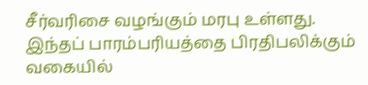சீர்வரிசை வழங்கும் மரபு உள்ளது. இந்தப் பாரம்பரியத்தை பிரதிபலிக்கும் வகையில்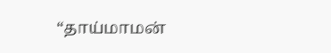“தாய்மாமன்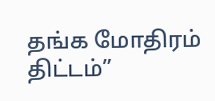தங்க மோதிரம் திட்டம்”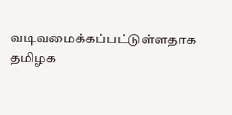வடிவமைக்கப்பட்டுள்ளதாக தமிழக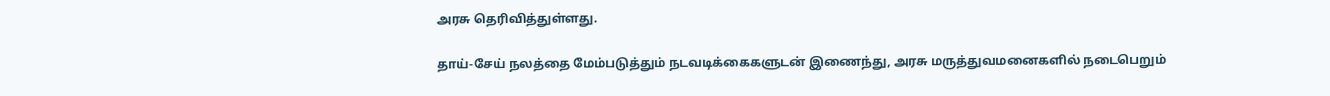அரசு தெரிவித்துள்ளது.

தாய்-சேய் நலத்தை மேம்படுத்தும் நடவடிக்கைகளுடன் இணைந்து, அரசு மருத்துவமனைகளில் நடைபெறும்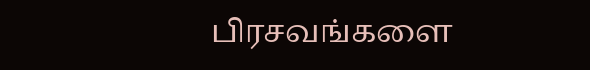பிரசவங்களை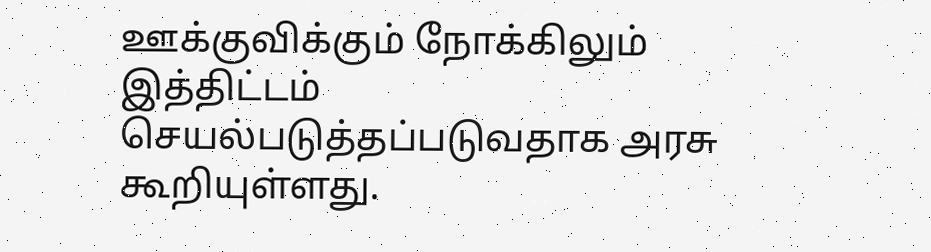ஊக்குவிக்கும் நோக்கிலும் இத்திட்டம் செயல்படுத்தப்படுவதாக அரசு கூறியுள்ளது.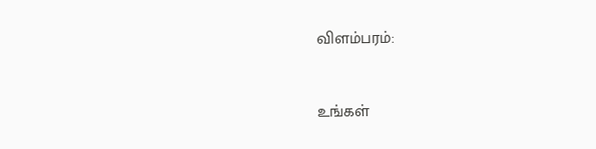விளம்பரம்:


உங்கள்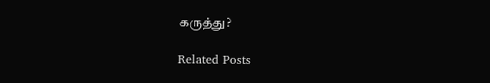கருத்து?

Related Posts